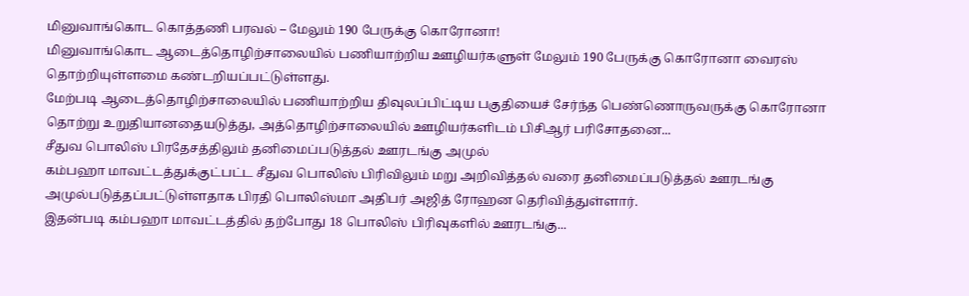மினுவாங்கொட கொத்தணி பரவல் – மேலும் 190 பேருக்கு கொரோனா!
மினுவாங்கொட ஆடைத்தொழிற்சாலையில் பணியாற்றிய ஊழியர்களுள் மேலும் 190 பேருக்கு கொரோனா வைரஸ் தொற்றியுள்ளமை கண்டறியப்பட்டுள்ளது.
மேற்படி ஆடைத்தொழிற்சாலையில் பணியாற்றிய திவுலப்பிட்டிய பகுதியைச் சேர்ந்த பெண்ணொருவருக்கு கொரோனா தொற்று உறுதியானதையடுத்து, அத்தொழிற்சாலையில் ஊழியர்களிடம் பிசிஆர் பரிசோதனை...
சீதுவ பொலிஸ் பிரதேசத்திலும் தனிமைப்படுத்தல் ஊரடங்கு அமுல்
கம்பஹா மாவட்டத்துக்குட்பட்ட சீதுவ பொலிஸ் பிரிவிலும் மறு அறிவித்தல் வரை தனிமைப்படுத்தல் ஊரடங்கு அமுல்படுத்தப்பட்டுள்ளதாக பிரதி பொலிஸ்மா அதிபர் அஜித் ரோஹன தெரிவித்துள்ளார்.
இதன்படி கம்பஹா மாவட்டத்தில் தற்போது 18 பொலிஸ் பிரிவுகளில் ஊரடங்கு...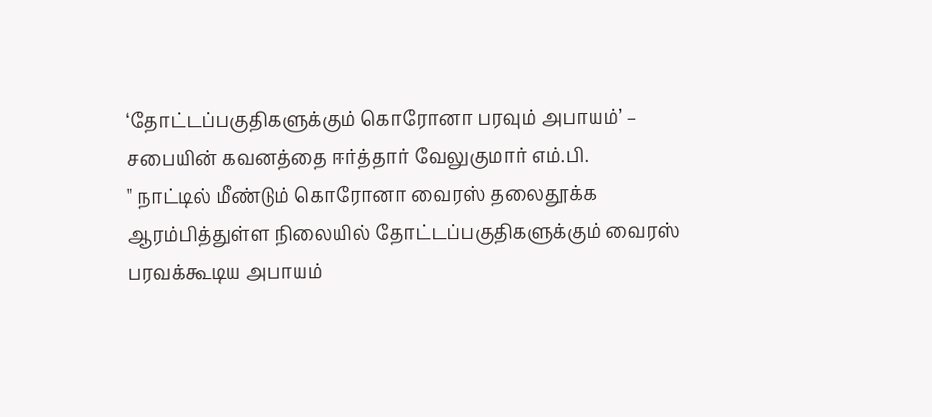‘தோட்டப்பகுதிகளுக்கும் கொரோனா பரவும் அபாயம்’ – சபையின் கவனத்தை ஈர்த்தார் வேலுகுமார் எம்.பி.
" நாட்டில் மீண்டும் கொரோனா வைரஸ் தலைதூக்க ஆரம்பித்துள்ள நிலையில் தோட்டப்பகுதிகளுக்கும் வைரஸ் பரவக்கூடிய அபாயம்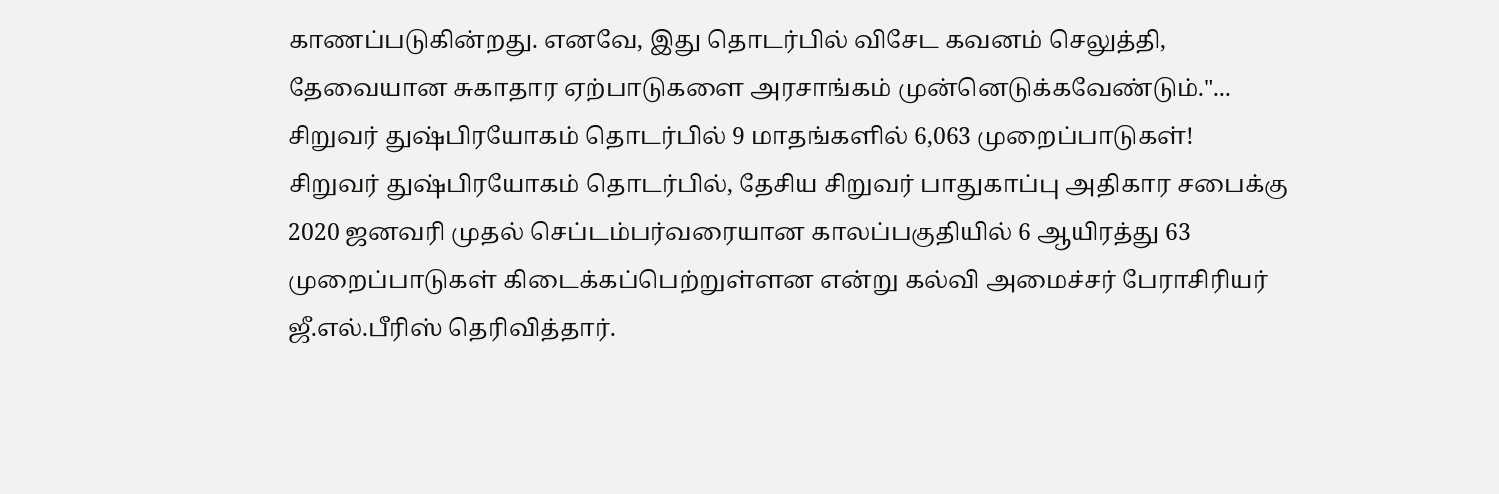காணப்படுகின்றது. எனவே, இது தொடர்பில் விசேட கவனம் செலுத்தி, தேவையான சுகாதார ஏற்பாடுகளை அரசாங்கம் முன்னெடுக்கவேண்டும்."...
சிறுவர் துஷ்பிரயோகம் தொடர்பில் 9 மாதங்களில் 6,063 முறைப்பாடுகள்!
சிறுவர் துஷ்பிரயோகம் தொடர்பில், தேசிய சிறுவர் பாதுகாப்பு அதிகார சபைக்கு 2020 ஜனவரி முதல் செப்டம்பர்வரையான காலப்பகுதியில் 6 ஆயிரத்து 63 முறைப்பாடுகள் கிடைக்கப்பெற்றுள்ளன என்று கல்வி அமைச்சர் பேராசிரியர் ஜீ.எல்.பீரிஸ் தெரிவித்தார்.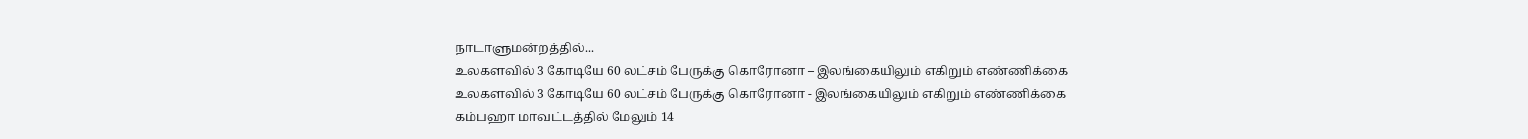நாடாளுமன்றத்தில்...
உலகளவில் 3 கோடியே 60 லட்சம் பேருக்கு கொரோனா – இலங்கையிலும் எகிறும் எண்ணிக்கை
உலகளவில் 3 கோடியே 60 லட்சம் பேருக்கு கொரோனா - இலங்கையிலும் எகிறும் எண்ணிக்கை
கம்பஹா மாவட்டத்தில் மேலும் 14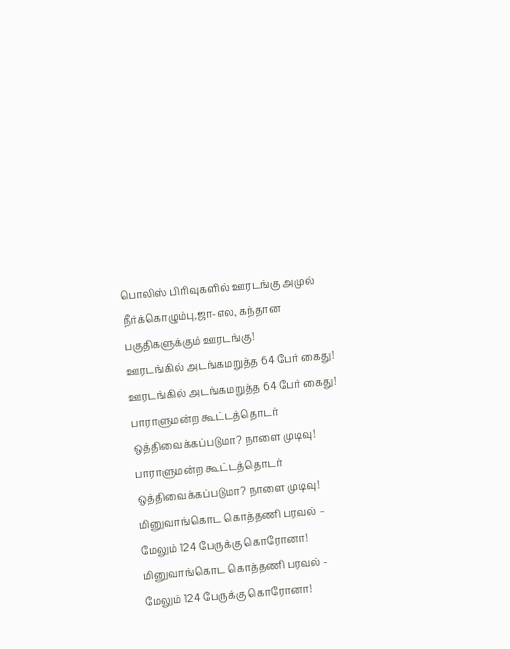பொலிஸ் பிரிவுகளில் ஊரடங்கு அமுல்
நீர்க்கொழும்பு,ஜா-எல, கந்தான பகுதிகளுக்கும் ஊரடங்கு!
ஊரடங்கில் அடங்கமறுத்த 64 பேர் கைது!
ஊரடங்கில் அடங்கமறுத்த 64 பேர் கைது!
பாராளுமன்ற கூட்டத்தொடர் ஒத்திவைக்கப்படுமா? நாளை முடிவு!
பாராளுமன்ற கூட்டத்தொடர் ஒத்திவைக்கப்படுமா? நாளை முடிவு!
மினுவாங்கொட கொத்தணி பரவல் – மேலும் 124 பேருக்கு கொரோனா!
மினுவாங்கொட கொத்தணி பரவல் - மேலும் 124 பேருக்கு கொரோனா!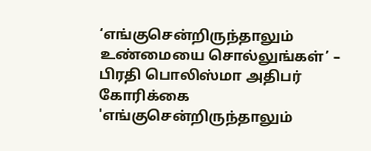‘எங்குசென்றிருந்தாலும் உண்மையை சொல்லுங்கள்’ – பிரதி பொலிஸ்மா அதிபர் கோரிக்கை
'எங்குசென்றிருந்தாலும்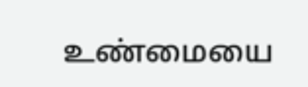உண்மையை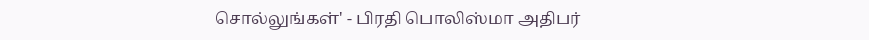சொல்லுங்கள்' - பிரதி பொலிஸ்மா அதிபர்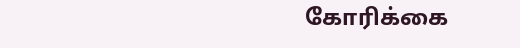கோரிக்கை